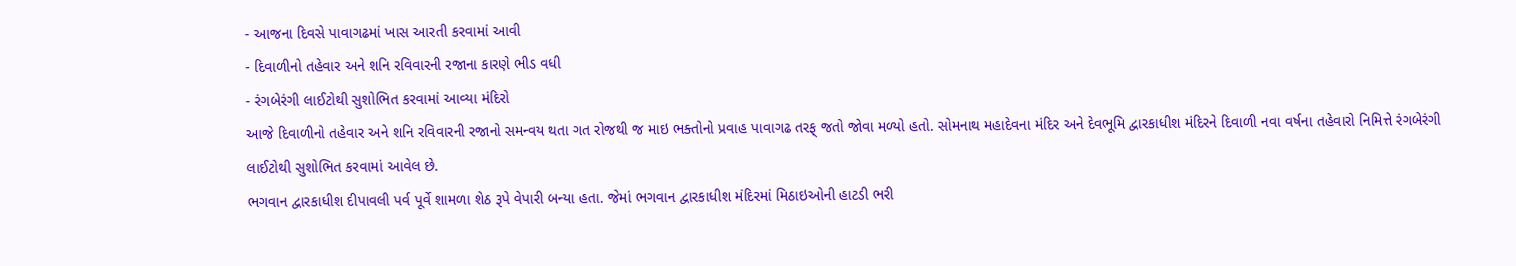- આજના દિવસે પાવાગઢમાં ખાસ આરતી કરવામાં આવી
- દિવાળીનો તહેવાર અને શનિ રવિવારની રજાના કારણે ભીડ વધી
- રંગબેરંગી લાઈટોથી સુશોભિત કરવામાં આવ્યા મંદિરો
આજે દિવાળીનો તહેવાર અને શનિ રવિવારની રજાનો સમન્વય થતા ગત રોજથી જ માઇ ભક્તોનો પ્રવાહ પાવાગઢ તરફ્ જતો જોવા મળ્યો હતો. સોમનાથ મહાદેવના મંદિર અને દેવભૂમિ દ્વારકાધીશ મંદિરને દિવાળી નવા વર્ષના તહેવારો નિમિત્તે રંગબેરંગી લાઈટોથી સુશોભિત કરવામાં આવેલ છે.
ભગવાન દ્વારકાધીશ દીપાવલી પર્વ પૂર્વે શામળા શેઠ રૂપે વેપારી બન્યા હતા. જેમાં ભગવાન દ્વારકાધીશ મંદિરમાં મિઠાઇઓની હાટડી ભરી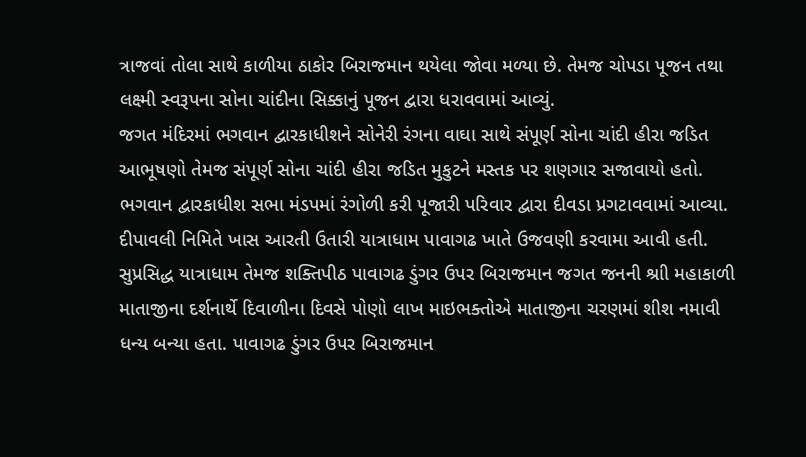ત્રાજવાં તોલા સાથે કાળીયા ઠાકોર બિરાજમાન થયેલા જોવા મળ્યા છે. તેમજ ચોપડા પૂજન તથા લક્ષ્મી સ્વરૂપના સોના ચાંદીના સિક્કાનું પૂજન દ્વારા ધરાવવામાં આવ્યું.
જગત મંદિરમાં ભગવાન દ્વારકાધીશને સોનેરી રંગના વાઘા સાથે સંપૂર્ણ સોના ચાંદી હીરા જડિત આભૂષણો તેમજ સંપૂર્ણ સોના ચાંદી હીરા જડિત મુકુટને મસ્તક પર શણગાર સજાવાયો હતો. ભગવાન દ્વારકાધીશ સભા મંડપમાં રંગોળી કરી પૂજારી પરિવાર દ્વારા દીવડા પ્રગટાવવામાં આવ્યા.
દીપાવલી નિમિતે ખાસ આરતી ઉતારી યાત્રાધામ પાવાગઢ ખાતે ઉજવણી કરવામા આવી હતી. સુપ્રસિદ્ધ યાત્રાધામ તેમજ શક્તિપીઠ પાવાગઢ ડુંગર ઉપર બિરાજમાન જગત જનની શ્રાી મહાકાળી માતાજીના દર્શનાર્થે દિવાળીના દિવસે પોણો લાખ માઇભક્તોએ માતાજીના ચરણમાં શીશ નમાવી ધન્ય બન્યા હતા. પાવાગઢ ડુંગર ઉપર બિરાજમાન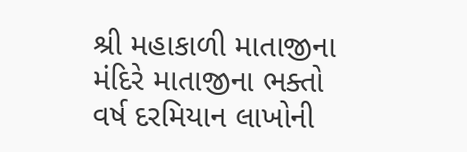શ્રી મહાકાળી માતાજીના મંદિરે માતાજીના ભક્તો વર્ષ દરમિયાન લાખોની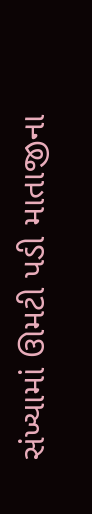સંખ્યામાં ઊમટી પડી માતાજીના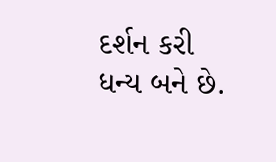દર્શન કરી ધન્ય બને છે.